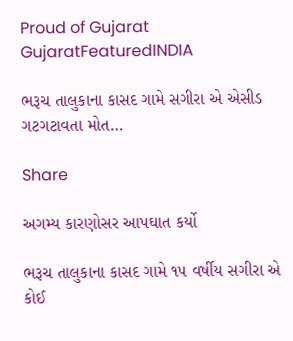Proud of Gujarat
GujaratFeaturedINDIA

ભરૂચ તાલુકાના કાસદ ગામે સગીરા એ એસીડ ગટગટાવતા મોત…

Share

અગમ્ય કારણોસર આપઘાત કર્યો

ભરૂચ તાલુકાના કાસદ ગામે ૧૫ વર્ષીય સગીરા એ કોઈ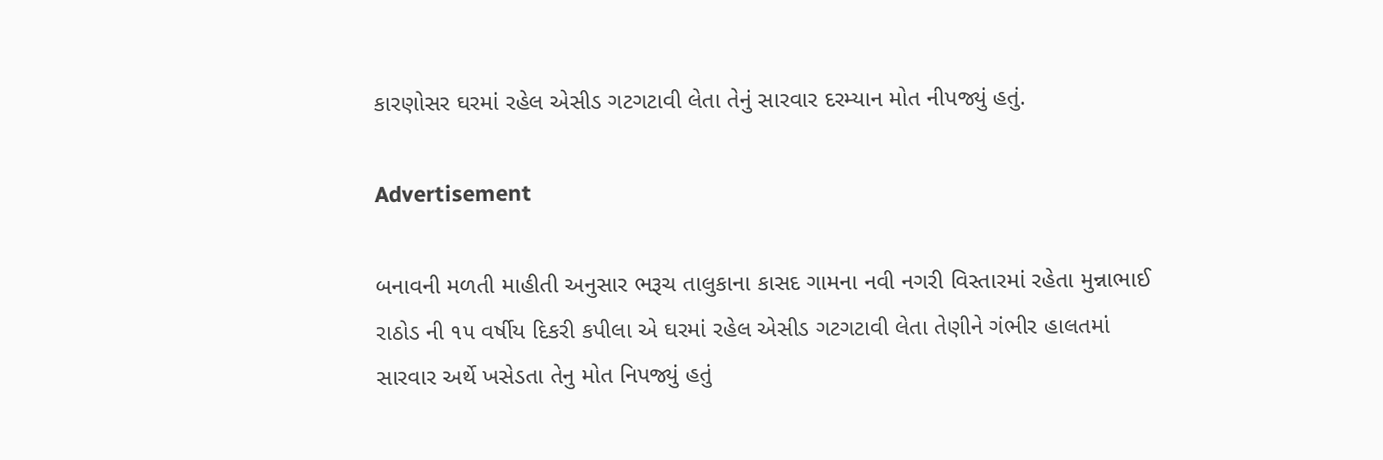કારણોસર ઘરમાં રહેલ એસીડ ગટગટાવી લેતા તેનું સારવાર દરમ્યાન મોત નીપજ્યું હતું.

Advertisement

બનાવની મળતી માહીતી અનુસાર ભરૂચ તાલુકાના કાસદ ગામના નવી નગરી વિસ્તારમાં રહેતા મુન્નાભાઈ રાઠોડ ની ૧૫ વર્ષીય દિકરી કપીલા એ ઘરમાં રહેલ એસીડ ગટગટાવી લેતા તેણીને ગંભીર હાલતમાં સારવાર અર્થે ખસેડતા તેનુ મોત નિપજ્યું હતું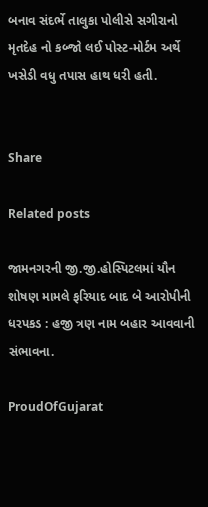બનાવ સંદર્ભે તાલુકા પોલીસે સગીરાનો મૃતદેહ નો કબ્જો લઈ પોસ્ટ-મોર્ટમ અર્થે ખસેડી વધુ તપાસ હાથ ધરી હતી.


Share

Related posts

જામનગરની જી.જી.હોસ્પિટલમાં યૌન શોષણ મામલે ફરિયાદ બાદ બે આરોપીની ધરપકડ : હજી ત્રણ નામ બહાર આવવાની સંભાવના.

ProudOfGujarat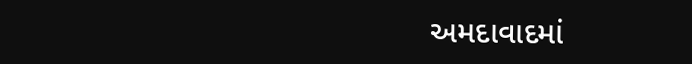અમદાવાદમાં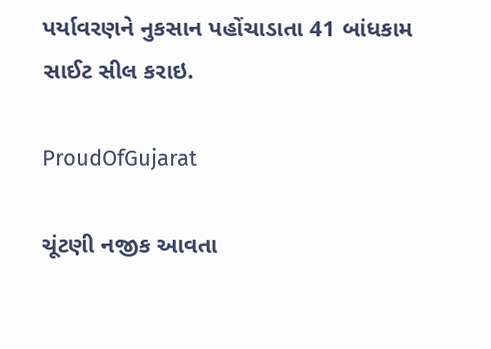પર્યાવરણને નુકસાન પહોંચાડાતા 41 બાંધકામ સાઈટ સીલ કરાઇ.

ProudOfGujarat

ચૂંટણી નજીક આવતા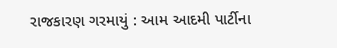રાજકારણ ગરમાયું : આમ આદમી પાર્ટીના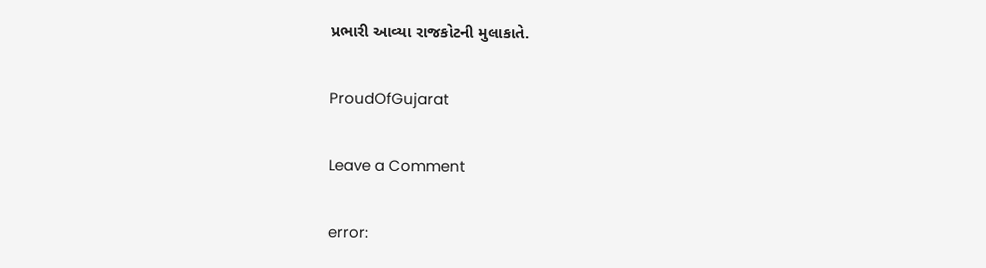પ્રભારી આવ્યા રાજકોટની મુલાકાતે.

ProudOfGujarat

Leave a Comment

error: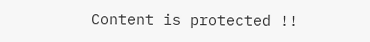Content is protected !!